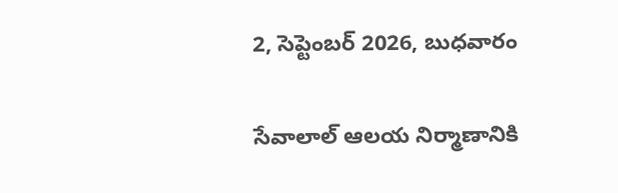2, సెప్టెంబర్ 2026, బుధవారం

సేవాలాల్ ఆలయ నిర్మాణానికి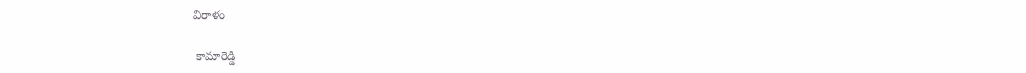విరాళం

 కామారెడ్డి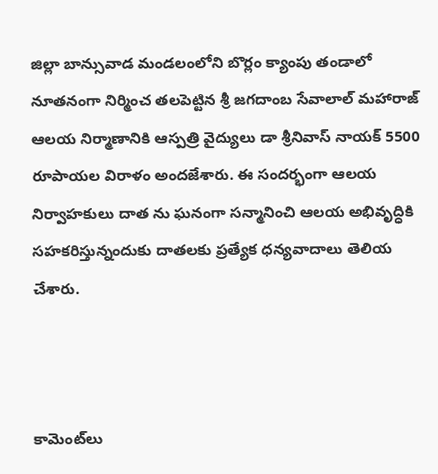జిల్లా బాన్సువాడ మండలంలోని బొర్లం క్యాంపు తండాలో నూతనంగా నిర్మించ తలపెట్టిన శ్రీ జగదాంబ సేవాలాల్ మహారాజ్ ఆలయ నిర్మాణానికి ఆస్పత్రి వైద్యులు డా శ్రీనివాస్ నాయక్ 5500 రూపాయల విరాళం అందజేశారు. ఈ సందర్భంగా ఆలయ నిర్వాహకులు దాత ను ఘనంగా సన్మానించి ఆలయ అభివృద్ధికి సహకరిస్తున్నందుకు దాతలకు ప్రత్యేక ధన్యవాదాలు తెలియ చేశారు.



కామెంట్‌లు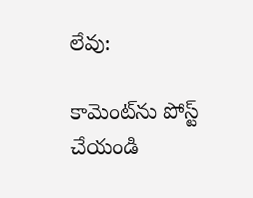లేవు:

కామెంట్‌ను పోస్ట్ చేయండి